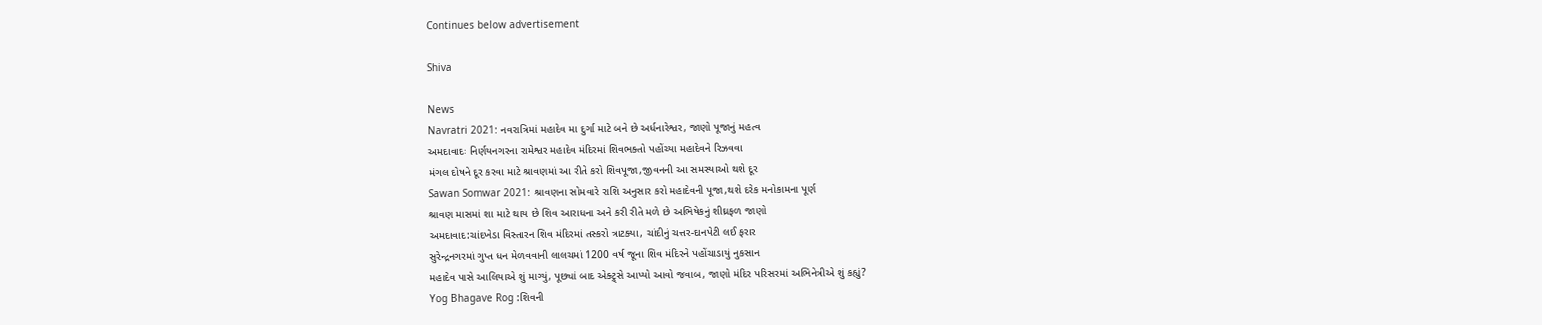Continues below advertisement

Shiva

News
Navratri 2021: નવરાત્રિમાં મહાદેવ મા દુર્ગા માટે બને છે અર્ધનારેશ્વર, જાણો પૂજાનું મહત્વ
અમદાવાદઃ નિર્ણયનગરના રામેશ્વર મહાદેવ મંદિરમાં શિવભક્તો પહોંચ્યા મહાદેવને રિઝવવા
મંગલ દોષને દૂર કરવા માટે શ્રાવણમાં આ રીતે કરો શિવપૂજા,જીવનની આ સમસ્યાઓ થશે દૂર
Sawan Somwar 2021: શ્રાવણના સોમવારે રાશિ અનુસાર કરો મહાદેવની પૂજા,થશે દરેક મનોકામના પૂર્ણ
શ્રાવણ માસમાં શા માટે થાય છે શિવ આરાધના અને કરી રીતે મળે છે અભિષેકનું શીઘ્રફળ જાણો
અમદાવાદ:ચાંદખેડા વિસ્તારન શિવ મંદિરમાં તસ્કરો ત્રાટક્યા, ચાંદીનું ચત્તર-દાનપેટી લઈ ફરાર
સુરેન્દ્રનગરમાં ગુપ્ત ધન મેળવવાની લાલચમાં 1200 વર્ષ જૂના શિવ મંદિરને પહોંચાડાયું નુકસાન
મહાદેવ પાસે આલિયાએ શું માગ્યું, પૂછ્યાં બાદ એક્ટ્ર્સે આપ્યો આવો જવાબ, જાણો મંદિર પરિસરમાં અભિનેત્રીએ શું કહ્યું?
Yog Bhagave Rog :શિવની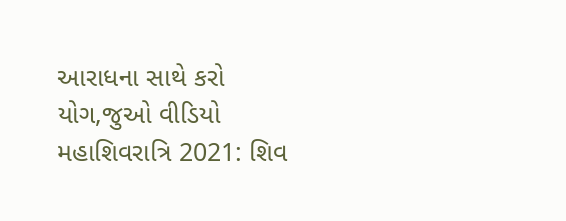આરાધના સાથે કરો યોગ,જુઓ વીડિયો
મહાશિવરાત્રિ 2021: શિવ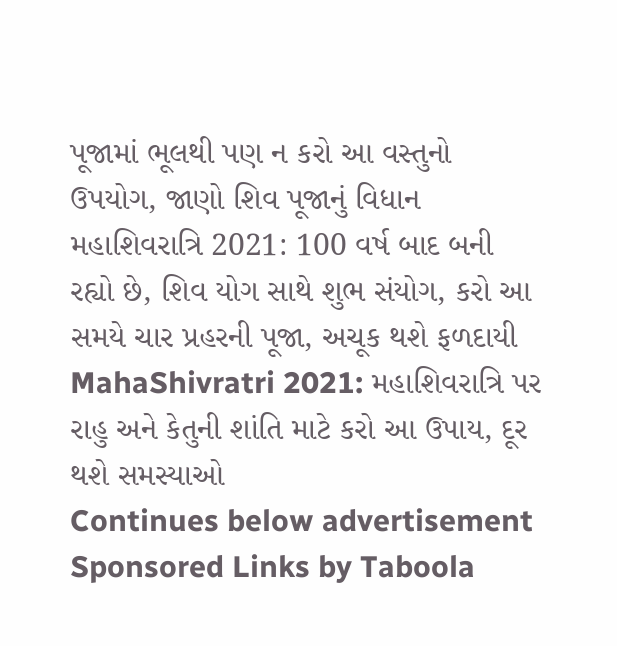પૂજામાં ભૂલથી પણ ન કરો આ વસ્તુનો ઉપયોગ, જાણો શિવ પૂજાનું વિધાન
મહાશિવરાત્રિ 2021: 100 વર્ષ બાદ બની રહ્યો છે, શિવ યોગ સાથે શુભ સંયોગ, કરો આ સમયે ચાર પ્રહરની પૂજા, અચૂક થશે ફળદાયી
MahaShivratri 2021: મહાશિવરાત્રિ પર રાહુ અને કેતુની શાંતિ માટે કરો આ ઉપાય, દૂર થશે સમસ્યાઓ
Continues below advertisement
Sponsored Links by Taboola